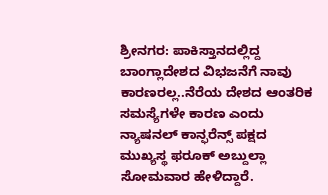ಶ್ರೀನಗರ: ಪಾಕಿಸ್ತಾನದಲ್ಲಿದ್ದ ಬಾಂಗ್ಲಾದೇಶದ ವಿಭಜನೆಗೆ ನಾವು ಕಾರಣರಲ್ಲ..ನೆರೆಯ ದೇಶದ ಆಂತರಿಕ ಸಮಸ್ಯೆಗಳೇ ಕಾರಣ ಎಂದು ನ್ಯಾಷನಲ್ ಕಾನ್ಫರೆನ್ಸ್ ಪಕ್ಷದ ಮುಖ್ಯಸ್ಥ ಫರೂಕ್ ಅಬ್ದುಲ್ಲಾ ಸೋಮವಾರ ಹೇಳಿದ್ದಾರೆ.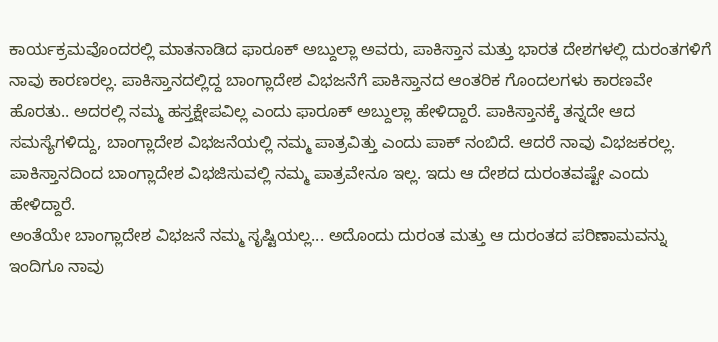ಕಾರ್ಯಕ್ರಮವೊಂದರಲ್ಲಿ ಮಾತನಾಡಿದ ಫಾರೂಕ್ ಅಬ್ದುಲ್ಲಾ ಅವರು, ಪಾಕಿಸ್ತಾನ ಮತ್ತು ಭಾರತ ದೇಶಗಳಲ್ಲಿ ದುರಂತಗಳಿಗೆ ನಾವು ಕಾರಣರಲ್ಲ. ಪಾಕಿಸ್ತಾನದಲ್ಲಿದ್ದ ಬಾಂಗ್ಲಾದೇಶ ವಿಭಜನೆಗೆ ಪಾಕಿಸ್ತಾನದ ಆಂತರಿಕ ಗೊಂದಲಗಳು ಕಾರಣವೇ ಹೊರತು.. ಅದರಲ್ಲಿ ನಮ್ಮ ಹಸ್ತಕ್ಷೇಪವಿಲ್ಲ ಎಂದು ಫಾರೂಕ್ ಅಬ್ದುಲ್ಲಾ ಹೇಳಿದ್ದಾರೆ. ಪಾಕಿಸ್ತಾನಕ್ಕೆ ತನ್ನದೇ ಆದ ಸಮಸ್ಯೆಗಳಿದ್ದು, ಬಾಂಗ್ಲಾದೇಶ ವಿಭಜನೆಯಲ್ಲಿ ನಮ್ಮ ಪಾತ್ರವಿತ್ತು ಎಂದು ಪಾಕ್ ನಂಬಿದೆ. ಆದರೆ ನಾವು ವಿಭಜಕರಲ್ಲ. ಪಾಕಿಸ್ತಾನದಿಂದ ಬಾಂಗ್ಲಾದೇಶ ವಿಭಜಿಸುವಲ್ಲಿ ನಮ್ಮ ಪಾತ್ರವೇನೂ ಇಲ್ಲ. ಇದು ಆ ದೇಶದ ದುರಂತವಷ್ಟೇ ಎಂದು ಹೇಳಿದ್ದಾರೆ.
ಅಂತೆಯೇ ಬಾಂಗ್ಲಾದೇಶ ವಿಭಜನೆ ನಮ್ಮ ಸೃಷ್ಟಿಯಲ್ಲ... ಅದೊಂದು ದುರಂತ ಮತ್ತು ಆ ದುರಂತದ ಪರಿಣಾಮವನ್ನು ಇಂದಿಗೂ ನಾವು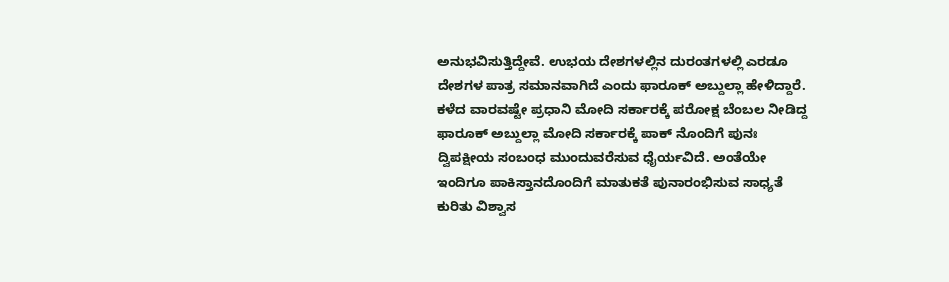ಅನುಭವಿಸುತ್ತಿದ್ದೇವೆ. ಉಭಯ ದೇಶಗಳಲ್ಲಿನ ದುರಂತಗಳಲ್ಲಿ ಎರಡೂ ದೇಶಗಳ ಪಾತ್ರ ಸಮಾನವಾಗಿದೆ ಎಂದು ಫಾರೂಕ್ ಅಬ್ದುಲ್ಲಾ ಹೇಳಿದ್ದಾರೆ.
ಕಳೆದ ವಾರವಷ್ಟೇ ಪ್ರಧಾನಿ ಮೋದಿ ಸರ್ಕಾರಕ್ಕೆ ಪರೋಕ್ಷ ಬೆಂಬಲ ನೀಡಿದ್ದ ಫಾರೂಕ್ ಅಬ್ದುಲ್ಲಾ ಮೋದಿ ಸರ್ಕಾರಕ್ಕೆ ಪಾಕ್ ನೊಂದಿಗೆ ಪುನಃ ದ್ವಿಪಕ್ಷೀಯ ಸಂಬಂಧ ಮುಂದುವರೆಸುವ ಧೈರ್ಯವಿದೆ. ಅಂತೆಯೇ ಇಂದಿಗೂ ಪಾಕಿಸ್ತಾನದೊಂದಿಗೆ ಮಾತುಕತೆ ಪುನಾರಂಭಿಸುವ ಸಾಧ್ಯತೆ ಕುರಿತು ವಿಶ್ವಾಸ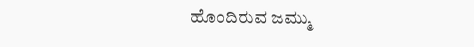ಹೊಂದಿರುವ ಜಮ್ಮು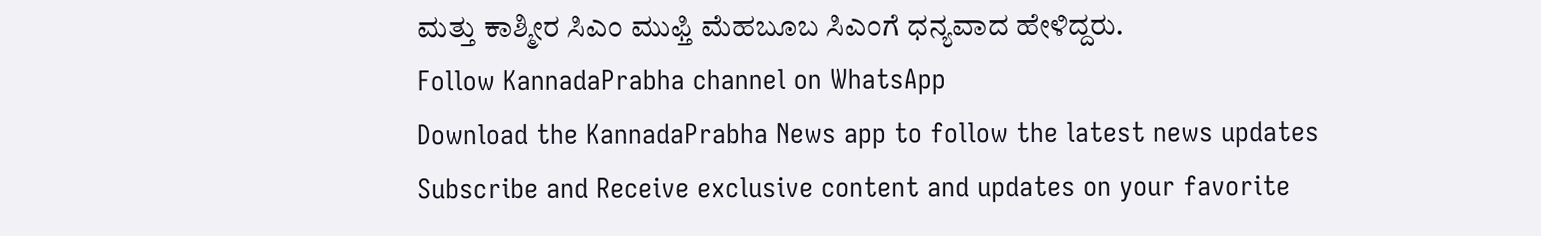ಮತ್ತು ಕಾಶ್ಮೀರ ಸಿಎಂ ಮುಫ್ತಿ ಮೆಹಬೂಬ ಸಿಎಂಗೆ ಧನ್ಯವಾದ ಹೇಳಿದ್ದರು.
Follow KannadaPrabha channel on WhatsApp
Download the KannadaPrabha News app to follow the latest news updates
Subscribe and Receive exclusive content and updates on your favorite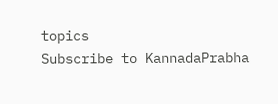topics
Subscribe to KannadaPrabha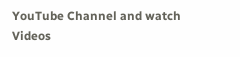YouTube Channel and watch Videos